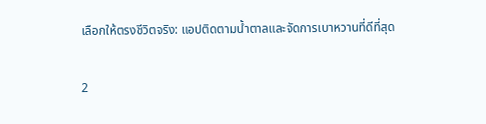เลือกให้ตรงชีวิตจริง: แอปติดตามน้ำตาลและจัดการเบาหวานที่ดีที่สุด

2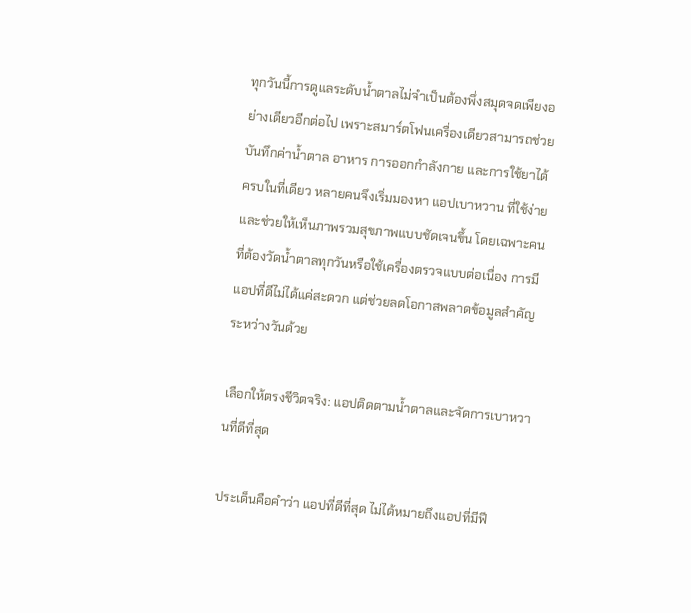ทุกวันนี้การดูแลระดับน้ำตาลไม่จำเป็นต้องพึ่งสมุดจดเพียงอย่างเดียวอีกต่อไป เพราะสมาร์ตโฟนเครื่องเดียวสามารถช่วยบันทึกค่าน้ำตาล อาหาร การออกกำลังกาย และการใช้ยาได้ครบในที่เดียว หลายคนจึงเริ่มมองหา แอปเบาหวาน ที่ใช้ง่ายและช่วยให้เห็นภาพรวมสุขภาพแบบชัดเจนขึ้น โดยเฉพาะคนที่ต้องวัดน้ำตาลทุกวันหรือใช้เครื่องตรวจแบบต่อเนื่อง การมีแอปที่ดีไม่ได้แค่สะดวก แต่ช่วยลดโอกาสพลาดข้อมูลสำคัญระหว่างวันด้วย

เลือกให้ตรงชีวิตจริง: แอปติดตามน้ำตาลและจัดการเบาหวานที่ดีที่สุด

ประเด็นคือคำว่า แอปที่ดีที่สุด ไม่ได้หมายถึงแอปที่มีฟี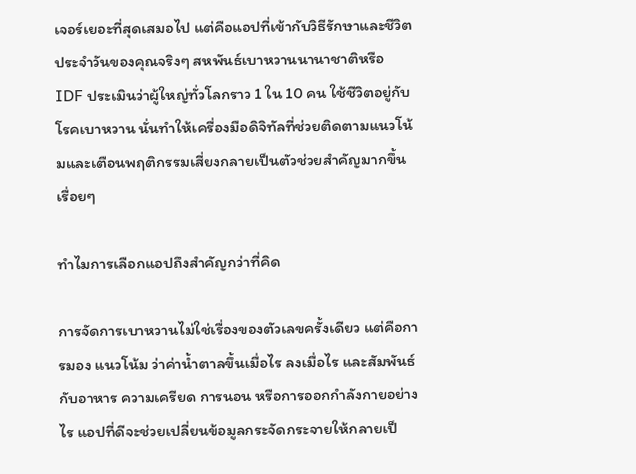เจอร์เยอะที่สุดเสมอไป แต่คือแอปที่เข้ากับวิธีรักษาและชีวิตประจำวันของคุณจริงๆ สหพันธ์เบาหวานนานาชาติหรือ IDF ประเมินว่าผู้ใหญ่ทั่วโลกราว 1 ใน 10 คน ใช้ชีวิตอยู่กับโรคเบาหวาน นั่นทำให้เครื่องมือดิจิทัลที่ช่วยติดตามแนวโน้มและเตือนพฤติกรรมเสี่ยงกลายเป็นตัวช่วยสำคัญมากขึ้นเรื่อยๆ

ทำไมการเลือกแอปถึงสำคัญกว่าที่คิด

การจัดการเบาหวานไม่ใช่เรื่องของตัวเลขครั้งเดียว แต่คือการมอง แนวโน้ม ว่าค่าน้ำตาลขึ้นเมื่อไร ลงเมื่อไร และสัมพันธ์กับอาหาร ความเครียด การนอน หรือการออกกำลังกายอย่างไร แอปที่ดีจะช่วยเปลี่ยนข้อมูลกระจัดกระจายให้กลายเป็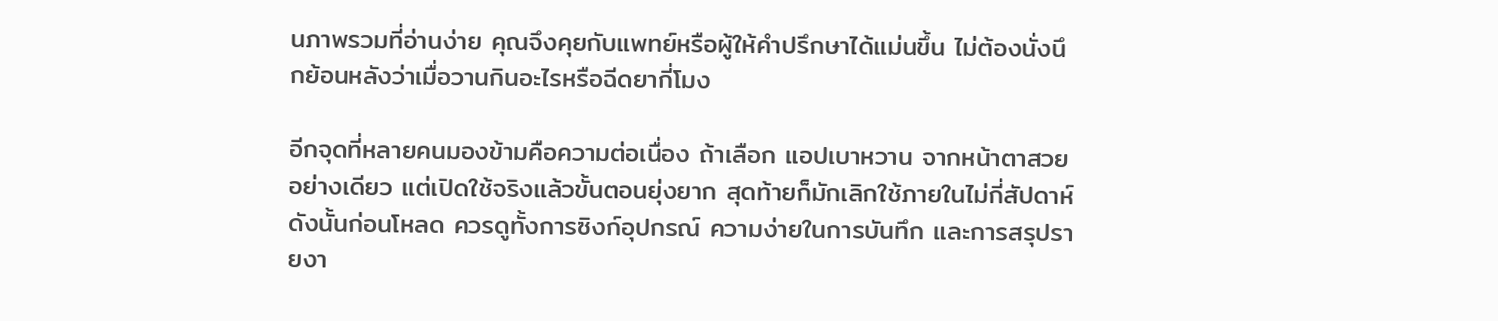นภาพรวมที่อ่านง่าย คุณจึงคุยกับแพทย์หรือผู้ให้คำปรึกษาได้แม่นขึ้น ไม่ต้องนั่งนึกย้อนหลังว่าเมื่อวานกินอะไรหรือฉีดยากี่โมง

อีกจุดที่หลายคนมองข้ามคือความต่อเนื่อง ถ้าเลือก แอปเบาหวาน จากหน้าตาสวยอย่างเดียว แต่เปิดใช้จริงแล้วขั้นตอนยุ่งยาก สุดท้ายก็มักเลิกใช้ภายในไม่กี่สัปดาห์ ดังนั้นก่อนโหลด ควรดูทั้งการซิงก์อุปกรณ์ ความง่ายในการบันทึก และการสรุปรายงา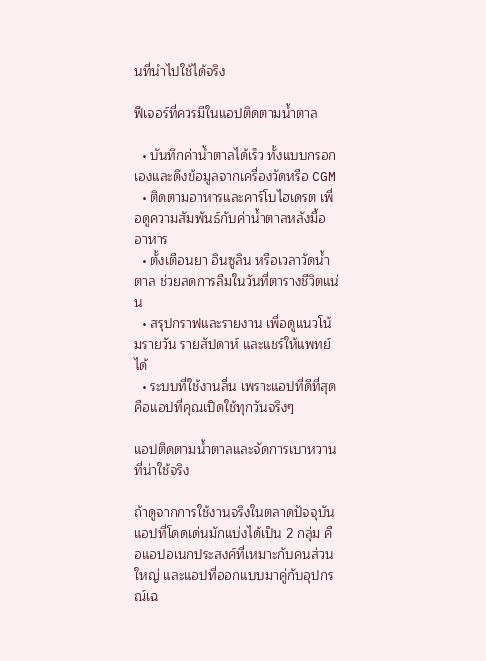นที่นำไปใช้ได้จริง

ฟีเจอร์ที่ควรมีในแอปติดตามน้ำตาล

  • บันทึกค่าน้ำตาลได้เร็ว ทั้งแบบกรอกเองและดึงข้อมูลจากเครื่องวัดหรือ CGM
  • ติดตามอาหารและคาร์โบไฮเดรต เพื่อดูความสัมพันธ์กับค่าน้ำตาลหลังมื้ออาหาร
  • ตั้งเตือนยา อินซูลิน หรือเวลาวัดน้ำตาล ช่วยลดการลืมในวันที่ตารางชีวิตแน่น
  • สรุปกราฟและรายงาน เพื่อดูแนวโน้มรายวัน รายสัปดาห์ และแชร์ให้แพทย์ได้
  • ระบบที่ใช้งานลื่น เพราะแอปที่ดีที่สุดคือแอปที่คุณเปิดใช้ทุกวันจริงๆ

แอปติดตามน้ำตาลและจัดการเบาหวานที่น่าใช้จริง

ถ้าดูจากการใช้งานจริงในตลาดปัจจุบัน แอปที่โดดเด่นมักแบ่งได้เป็น 2 กลุ่ม คือแอปอเนกประสงค์ที่เหมาะกับคนส่วนใหญ่ และแอปที่ออกแบบมาคู่กับอุปกรณ์เฉ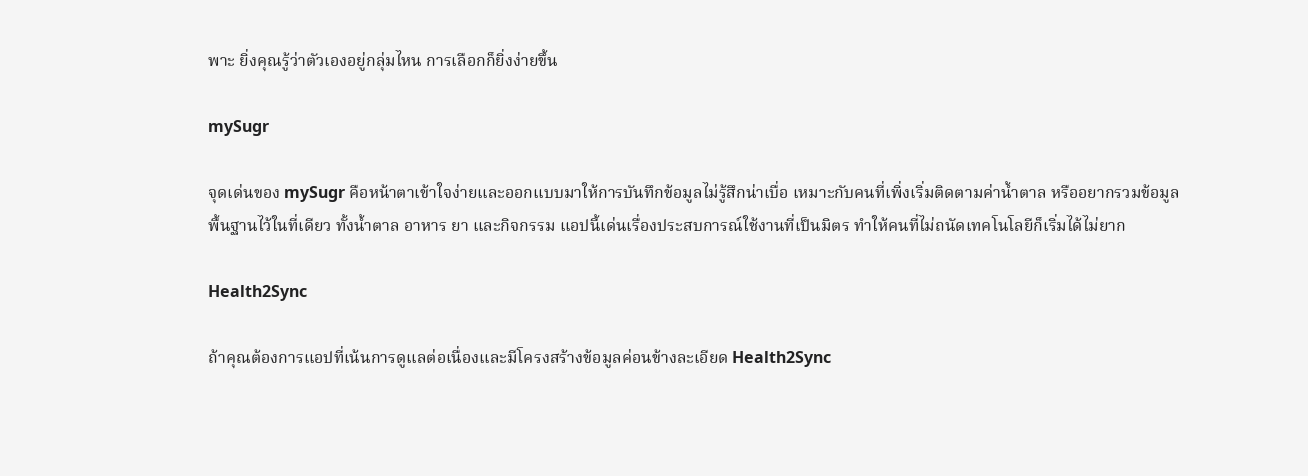พาะ ยิ่งคุณรู้ว่าตัวเองอยู่กลุ่มไหน การเลือกก็ยิ่งง่ายขึ้น

mySugr

จุดเด่นของ mySugr คือหน้าตาเข้าใจง่ายและออกแบบมาให้การบันทึกข้อมูลไม่รู้สึกน่าเบื่อ เหมาะกับคนที่เพิ่งเริ่มติดตามค่าน้ำตาล หรืออยากรวมข้อมูลพื้นฐานไว้ในที่เดียว ทั้งน้ำตาล อาหาร ยา และกิจกรรม แอปนี้เด่นเรื่องประสบการณ์ใช้งานที่เป็นมิตร ทำให้คนที่ไม่ถนัดเทคโนโลยีก็เริ่มได้ไม่ยาก

Health2Sync

ถ้าคุณต้องการแอปที่เน้นการดูแลต่อเนื่องและมีโครงสร้างข้อมูลค่อนข้างละเอียด Health2Sync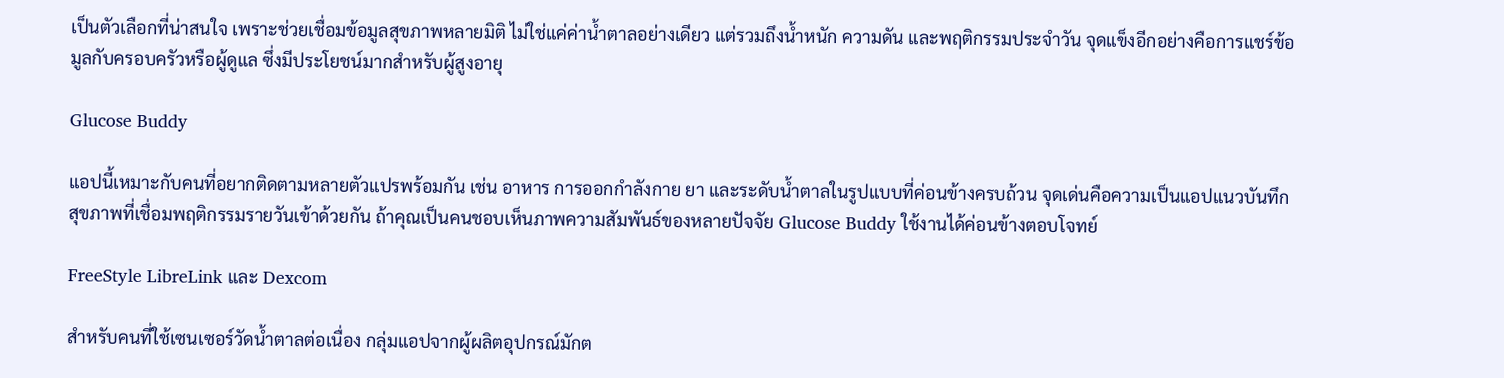เป็นตัวเลือกที่น่าสนใจ เพราะช่วยเชื่อมข้อมูลสุขภาพหลายมิติ ไม่ใช่แค่ค่าน้ำตาลอย่างเดียว แต่รวมถึงน้ำหนัก ความดัน และพฤติกรรมประจำวัน จุดแข็งอีกอย่างคือการแชร์ข้อมูลกับครอบครัวหรือผู้ดูแล ซึ่งมีประโยชน์มากสำหรับผู้สูงอายุ

Glucose Buddy

แอปนี้เหมาะกับคนที่อยากติดตามหลายตัวแปรพร้อมกัน เช่น อาหาร การออกกำลังกาย ยา และระดับน้ำตาลในรูปแบบที่ค่อนข้างครบถ้วน จุดเด่นคือความเป็นแอปแนวบันทึกสุขภาพที่เชื่อมพฤติกรรมรายวันเข้าด้วยกัน ถ้าคุณเป็นคนชอบเห็นภาพความสัมพันธ์ของหลายปัจจัย Glucose Buddy ใช้งานได้ค่อนข้างตอบโจทย์

FreeStyle LibreLink และ Dexcom

สำหรับคนที่ใช้เซนเซอร์วัดน้ำตาลต่อเนื่อง กลุ่มแอปจากผู้ผลิตอุปกรณ์มักต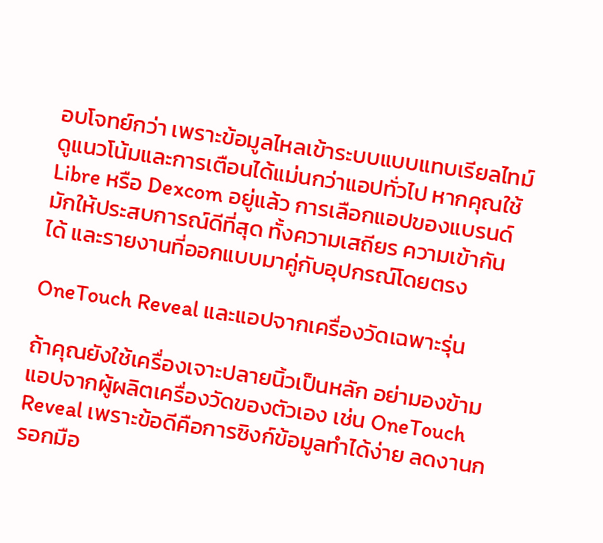อบโจทย์กว่า เพราะข้อมูลไหลเข้าระบบแบบแทบเรียลไทม์ ดูแนวโน้มและการเตือนได้แม่นกว่าแอปทั่วไป หากคุณใช้ Libre หรือ Dexcom อยู่แล้ว การเลือกแอปของแบรนด์มักให้ประสบการณ์ดีที่สุด ทั้งความเสถียร ความเข้ากันได้ และรายงานที่ออกแบบมาคู่กับอุปกรณ์โดยตรง

OneTouch Reveal และแอปจากเครื่องวัดเฉพาะรุ่น

ถ้าคุณยังใช้เครื่องเจาะปลายนิ้วเป็นหลัก อย่ามองข้ามแอปจากผู้ผลิตเครื่องวัดของตัวเอง เช่น OneTouch Reveal เพราะข้อดีคือการซิงก์ข้อมูลทำได้ง่าย ลดงานกรอกมือ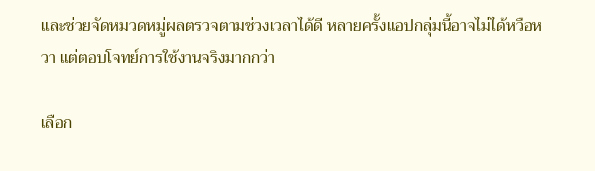และช่วยจัดหมวดหมู่ผลตรวจตามช่วงเวลาได้ดี หลายครั้งแอปกลุ่มนี้อาจไม่ได้หวือหวา แต่ตอบโจทย์การใช้งานจริงมากกว่า

เลือก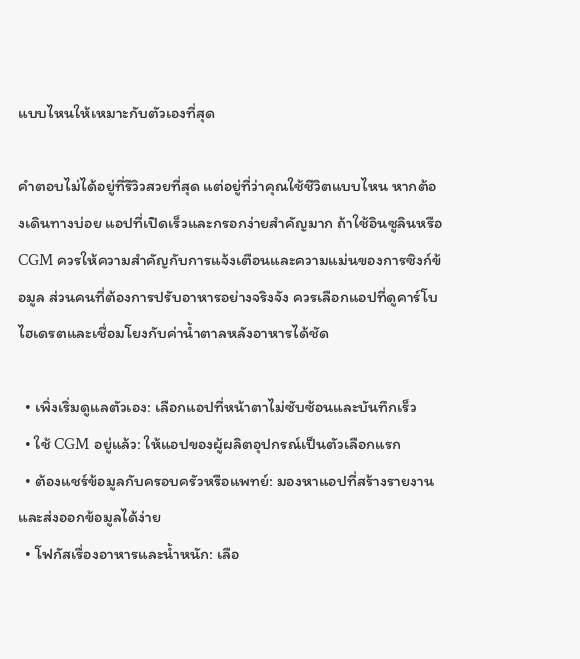แบบไหนให้เหมาะกับตัวเองที่สุด

คำตอบไม่ได้อยู่ที่รีวิวสวยที่สุด แต่อยู่ที่ว่าคุณใช้ชีวิตแบบไหน หากต้องเดินทางบ่อย แอปที่เปิดเร็วและกรอกง่ายสำคัญมาก ถ้าใช้อินซูลินหรือ CGM ควรให้ความสำคัญกับการแจ้งเตือนและความแม่นของการซิงก์ข้อมูล ส่วนคนที่ต้องการปรับอาหารอย่างจริงจัง ควรเลือกแอปที่ดูคาร์โบไฮเดรตและเชื่อมโยงกับค่าน้ำตาลหลังอาหารได้ชัด

  • เพิ่งเริ่มดูแลตัวเอง: เลือกแอปที่หน้าตาไม่ซับซ้อนและบันทึกเร็ว
  • ใช้ CGM อยู่แล้ว: ให้แอปของผู้ผลิตอุปกรณ์เป็นตัวเลือกแรก
  • ต้องแชร์ข้อมูลกับครอบครัวหรือแพทย์: มองหาแอปที่สร้างรายงานและส่งออกข้อมูลได้ง่าย
  • โฟกัสเรื่องอาหารและน้ำหนัก: เลือ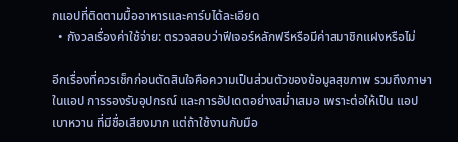กแอปที่ติดตามมื้ออาหารและคาร์บได้ละเอียด
  • กังวลเรื่องค่าใช้จ่าย: ตรวจสอบว่าฟีเจอร์หลักฟรีหรือมีค่าสมาชิกแฝงหรือไม่

อีกเรื่องที่ควรเช็กก่อนตัดสินใจคือความเป็นส่วนตัวของข้อมูลสุขภาพ รวมถึงภาษาในแอป การรองรับอุปกรณ์ และการอัปเดตอย่างสม่ำเสมอ เพราะต่อให้เป็น แอปเบาหวาน ที่มีชื่อเสียงมาก แต่ถ้าใช้งานกับมือ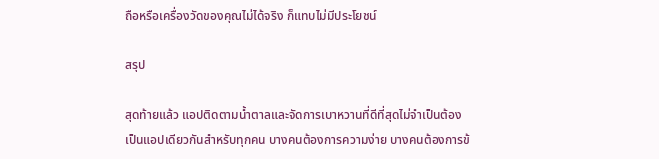ถือหรือเครื่องวัดของคุณไม่ได้จริง ก็แทบไม่มีประโยชน์

สรุป

สุดท้ายแล้ว แอปติดตามน้ำตาลและจัดการเบาหวานที่ดีที่สุดไม่จำเป็นต้องเป็นแอปเดียวกันสำหรับทุกคน บางคนต้องการความง่าย บางคนต้องการข้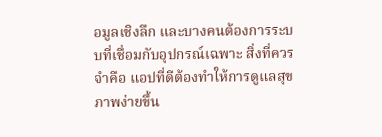อมูลเชิงลึก และบางคนต้องการระบบที่เชื่อมกับอุปกรณ์เฉพาะ สิ่งที่ควรจำคือ แอปที่ดีต้องทำให้การดูแลสุขภาพง่ายขึ้น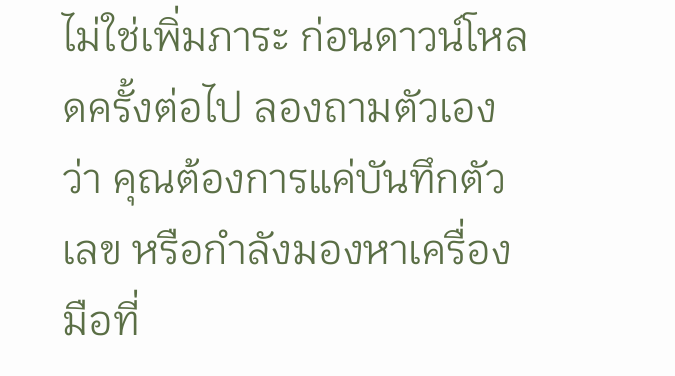ไม่ใช่เพิ่มภาระ ก่อนดาวน์โหลดครั้งต่อไป ลองถามตัวเองว่า คุณต้องการแค่บันทึกตัวเลข หรือกำลังมองหาเครื่องมือที่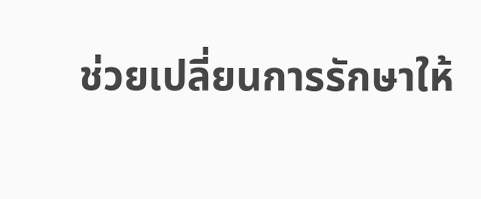ช่วยเปลี่ยนการรักษาให้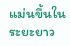แม่นขึ้นในระยะยาว